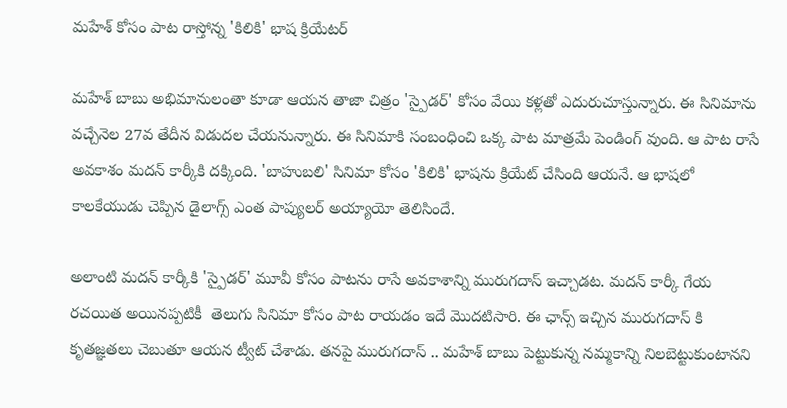మహేశ్ కోసం పాట రాస్తోన్న 'కిలికి' భాష క్రియేటర్

మహేశ్ బాబు అభిమానులంతా కూడా ఆయన తాజా చిత్రం 'స్పైడర్' కోసం వేయి కళ్లతో ఎదురుచూస్తున్నారు. ఈ సినిమాను వచ్చేనెల 27వ తేదీన విడుదల చేయనున్నారు. ఈ సినిమాకి సంబంధించి ఒక్క పాట మాత్రమే పెండింగ్ వుంది. ఆ పాట రాసే అవకాశం మదన్ కార్కీకి దక్కింది. 'బాహుబలి' సినిమా కోసం 'కిలికి' భాషను క్రియేట్ చేసింది ఆయనే. ఆ భాషలో కాలకేయుడు చెప్పిన డైలాగ్స్ ఎంత పాప్యులర్ అయ్యాయో తెలిసిందే.

అలాంటి మదన్ కార్కీకి 'స్పైడర్' మూవీ కోసం పాటను రాసే అవకాశాన్ని మురుగదాస్ ఇచ్చాడట. మదన్ కార్కీ గేయ రచయిత అయినప్పటికీ  తెలుగు సినిమా కోసం పాట రాయడం ఇదే మొదటిసారి. ఈ ఛాన్స్ ఇచ్చిన మురుగదాస్ కి కృతజ్ఞతలు చెబుతూ ఆయన ట్వీట్ చేశాడు. తనపై మురుగదాస్ .. మహేశ్ బాబు పెట్టుకున్న నమ్మకాన్ని నిలబెట్టుకుంటానని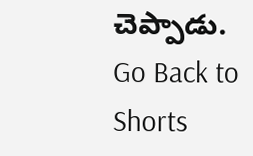చెప్పాడు.
Go Back to Shorts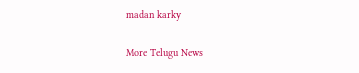madan karky

More Telugu News